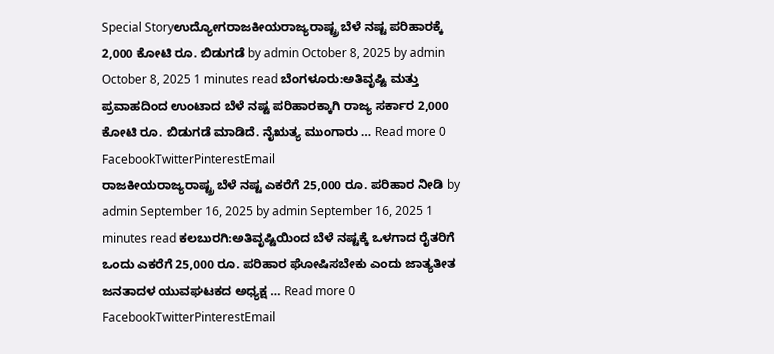Special Storyಉದ್ಯೋಗರಾಜಕೀಯರಾಜ್ಯರಾಷ್ಟ್ರ ಬೆಳೆ ನಷ್ಟ ಪರಿಹಾರಕ್ಕೆ 2,000 ಕೋಟಿ ರೂ. ಬಿಡುಗಡೆ by admin October 8, 2025 by admin October 8, 2025 1 minutes read ಬೆಂಗಳೂರು:ಅತಿವೃಷ್ಟಿ ಮತ್ತು ಪ್ರವಾಹದಿಂದ ಉಂಟಾದ ಬೆಳೆ ನಷ್ಟ ಪರಿಹಾರಕ್ಕಾಗಿ ರಾಜ್ಯ ಸರ್ಕಾರ 2,000 ಕೋಟಿ ರೂ. ಬಿಡುಗಡೆ ಮಾಡಿದೆ. ನೈಋತ್ಯ ಮುಂಗಾರು … Read more 0 FacebookTwitterPinterestEmail
ರಾಜಕೀಯರಾಜ್ಯರಾಷ್ಟ್ರ ಬೆಳೆ ನಷ್ಟ ಎಕರೆಗೆ 25,000 ರೂ. ಪರಿಹಾರ ನೀಡಿ by admin September 16, 2025 by admin September 16, 2025 1 minutes read ಕಲಬುರಗಿ:ಅತಿವೃಷ್ಟಿಯಿಂದ ಬೆಳೆ ನಷ್ಟಕ್ಕೆ ಒಳಗಾದ ರೈತರಿಗೆ ಒಂದು ಎಕರೆಗೆ 25,000 ರೂ. ಪರಿಹಾರ ಘೋಷಿಸಬೇಕು ಎಂದು ಜಾತ್ಯತೀತ ಜನತಾದಳ ಯುವಘಟಕದ ಅಧ್ಯಕ್ಷ … Read more 0 FacebookTwitterPinterestEmail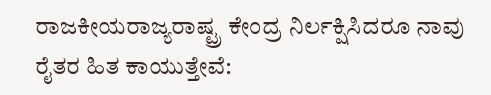ರಾಜಕೀಯರಾಜ್ಯರಾಷ್ಟ್ರ ಕೇಂದ್ರ ನಿರ್ಲಕ್ಷಿಸಿದರೂ ನಾವು ರೈತರ ಹಿತ ಕಾಯುತ್ತೇವೆ: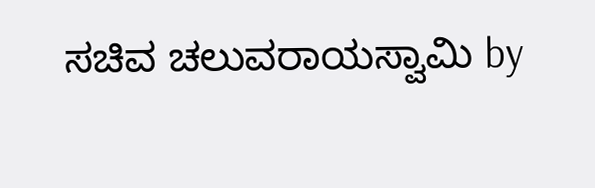ಸಚಿವ ಚಲುವರಾಯಸ್ವಾಮಿ by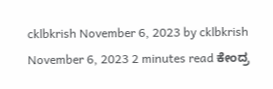cklbkrish November 6, 2023 by cklbkrish November 6, 2023 2 minutes read ಕೇಂದ್ರ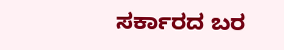ಸರ್ಕಾರದ ಬರ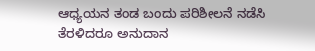ಆಧ್ಯಯನ ತಂಡ ಬಂದು ಪರಿಶೀಲನೆ ನಡೆಸಿ ತೆರಳಿದರೂ ಅನುದಾನ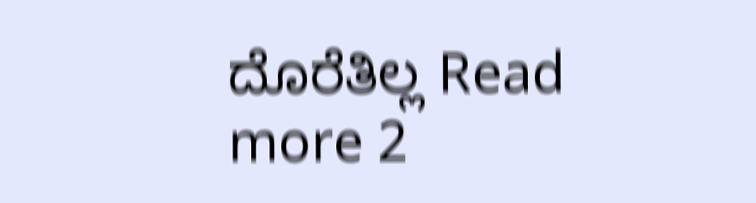ದೊರೆತಿಲ್ಲ Read more 2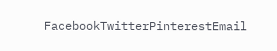FacebookTwitterPinterestEmail